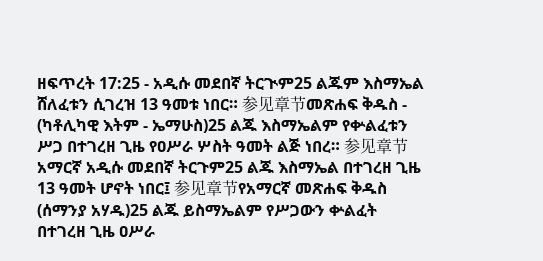ዘፍጥረት 17:25 - አዲሱ መደበኛ ትርጒም25 ልጁም እስማኤል ሸለፈቱን ሲገረዝ 13 ዓመቱ ነበር። 参见章节መጽሐፍ ቅዱስ - (ካቶሊካዊ እትም - ኤማሁስ)25 ልጁ እስማኤልም የቍልፈቱን ሥጋ በተገረዘ ጊዜ የዐሥራ ሦስት ዓመት ልጅ ነበረ። 参见章节አማርኛ አዲሱ መደበኛ ትርጉም25 ልጁ እስማኤል በተገረዘ ጊዜ 13 ዓመት ሆኖት ነበር፤ 参见章节የአማርኛ መጽሐፍ ቅዱስ (ሰማንያ አሃዱ)25 ልጁ ይስማኤልም የሥጋውን ቍልፈት በተገረዘ ጊዜ ዐሥራ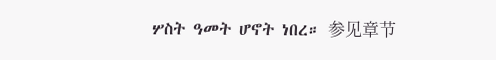ሦስት ዓመት ሆኖት ነበረ። 参见章节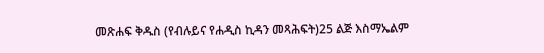መጽሐፍ ቅዱስ (የብሉይና የሐዲስ ኪዳን መጻሕፍት)25 ልጅ እስማኤልም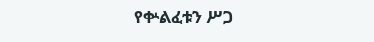የቍልፈቱን ሥጋ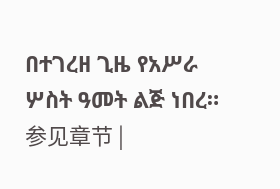በተገረዘ ጊዜ የአሥራ ሦስት ዓመት ልጅ ነበረ። 参见章节 |